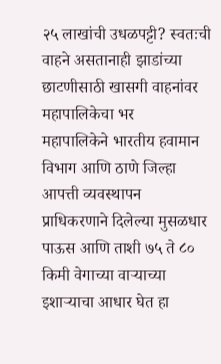२५ लाखांची उधळपट्टी? स्वतःची वाहने असतानाही झाडांच्या छाटणीसाठी खासगी वाहनांवर महापालिकेचा भर
महापालिकेने भारतीय हवामान विभाग आणि ठाणे जिल्हा आपत्ती व्यवस्थापन प्राधिकरणाने दिलेल्या मुसळधार पाऊस आणि ताशी ७५ ते ८० किमी वेगाच्या वाऱ्याच्या इशाऱ्याचा आधार घेत हा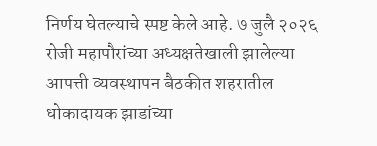निर्णय घेतल्याचे स्पष्ट केले आहे. ७ जुलै २०२६ रोजी महापौरांच्या अध्यक्षतेखाली झालेल्या आपत्ती व्यवस्थापन बैठकीत शहरातील धोकादायक झाडांच्या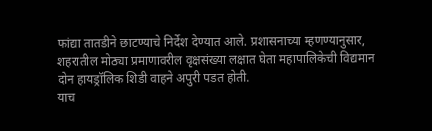फांद्या तातडीने छाटण्याचे निर्देश देण्यात आले. प्रशासनाच्या म्हणण्यानुसार, शहरातील मोठ्या प्रमाणावरील वृक्षसंख्या लक्षात घेता महापालिकेची विद्यमान दोन हायड्रॉलिक शिडी वाहने अपुरी पडत होती.
याच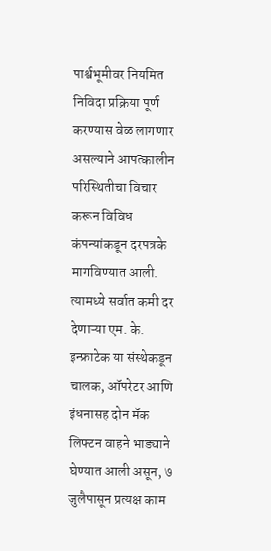पार्श्वभूमीवर नियमित निविदा प्रक्रिया पूर्ण करण्यास वेळ लागणार असल्याने आपत्कालीन परिस्थितीचा विचार करून विविध कंपन्यांकडून दरपत्रके मागविण्यात आली. त्यामध्ये सर्वात कमी दर देणाऱ्या एम. के. इन्फ्राटेक या संस्थेकडून चालक, ऑपरेटर आणि इंधनासह दोन मॅक लिफ्टन वाहने भाड्याने घेण्यात आली असून, ७ जुलैपासून प्रत्यक्ष काम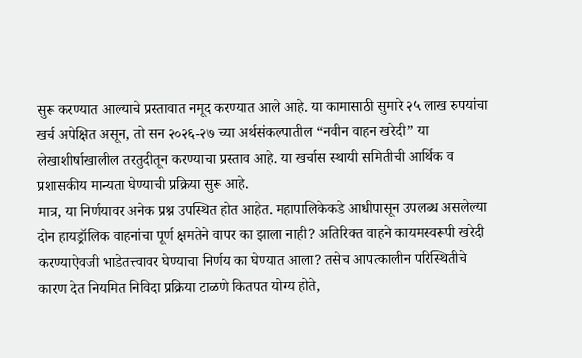सुरू करण्यात आल्याचे प्रस्तावात नमूद करण्यात आले आहे. या कामासाठी सुमारे २५ लाख रुपयांचा खर्च अपेक्षित असून, तो सन २०२६-२७ च्या अर्थसंकल्पातील “नवीन वाहन खरेदी” या लेखाशीर्षाखालील तरतुदीतून करण्याचा प्रस्ताव आहे. या खर्चास स्थायी समितीची आर्थिक व प्रशासकीय मान्यता घेण्याची प्रक्रिया सुरू आहे.
मात्र, या निर्णयावर अनेक प्रश्न उपस्थित होत आहेत. महापालिकेकडे आधीपासून उपलब्ध असलेल्या दोन हायड्रॉलिक वाहनांचा पूर्ण क्षमतेने वापर का झाला नाही? अतिरिक्त वाहने कायमस्वरूपी खरेदी करण्याऐवजी भाडेतत्त्वावर घेण्याचा निर्णय का घेण्यात आला? तसेच आपत्कालीन परिस्थितीचे कारण देत नियमित निविदा प्रक्रिया टाळणे कितपत योग्य होते,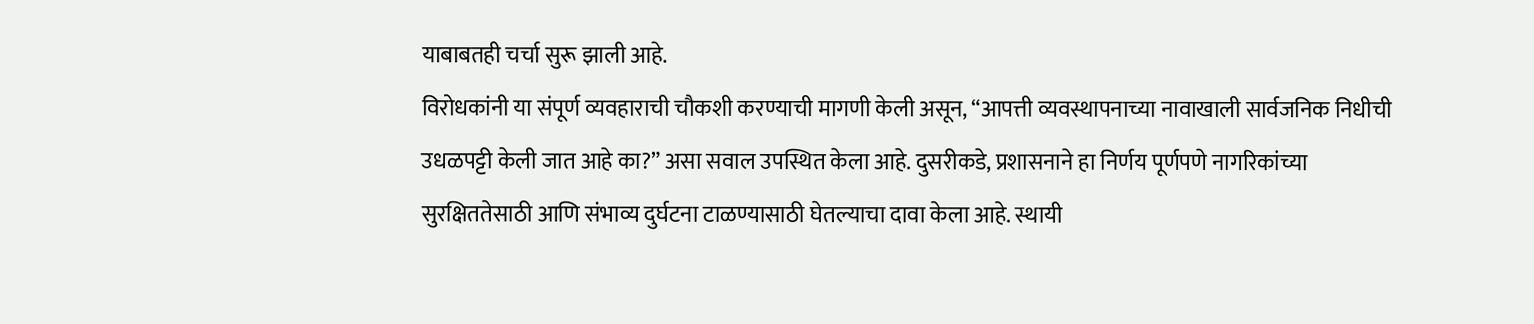याबाबतही चर्चा सुरू झाली आहे.
विरोधकांनी या संपूर्ण व्यवहाराची चौकशी करण्याची मागणी केली असून, “आपत्ती व्यवस्थापनाच्या नावाखाली सार्वजनिक निधीची उधळपट्टी केली जात आहे का?” असा सवाल उपस्थित केला आहे. दुसरीकडे, प्रशासनाने हा निर्णय पूर्णपणे नागरिकांच्या सुरक्षिततेसाठी आणि संभाव्य दुर्घटना टाळण्यासाठी घेतल्याचा दावा केला आहे. स्थायी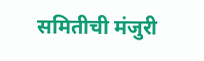समितीची मंजुरी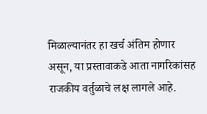मिळाल्यानंतर हा खर्च अंतिम होणार असून, या प्रस्तावाकडे आता नागरिकांसह राजकीय वर्तुळाचे लक्ष लागले आहे.